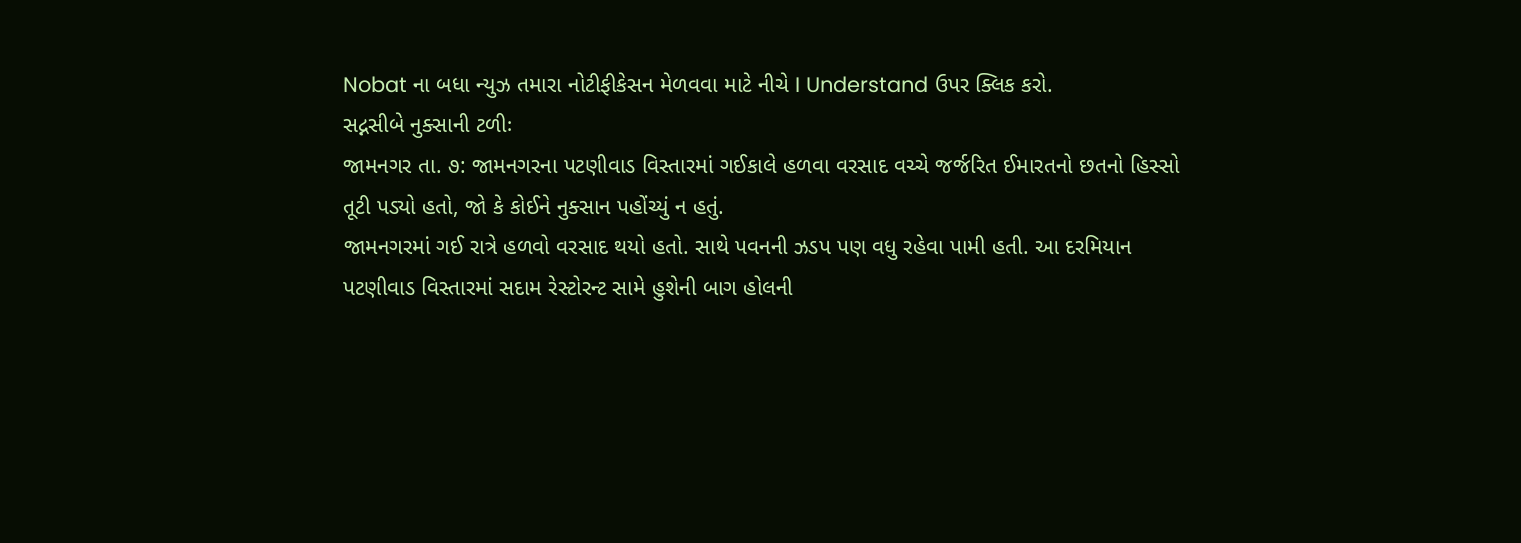Nobat ના બધા ન્યુઝ તમારા નોટીફીકેસન મેળવવા માટે નીચે I Understand ઉપર ક્લિક કરો.
સદ્નસીબે નુક્સાની ટળીઃ
જામનગર તા. ૭: જામનગરના પટણીવાડ વિસ્તારમાં ગઈકાલે હળવા વરસાદ વચ્ચે જર્જરિત ઈમારતનો છતનો હિસ્સો તૂટી પડ્યો હતો, જો કે કોઈને નુક્સાન પહોંચ્યું ન હતું.
જામનગરમાં ગઈ રાત્રે હળવો વરસાદ થયો હતો. સાથે પવનની ઝડપ પણ વધુ રહેવા પામી હતી. આ દરમિયાન પટણીવાડ વિસ્તારમાં સદામ રેસ્ટોરન્ટ સામે હુશેની બાગ હોલની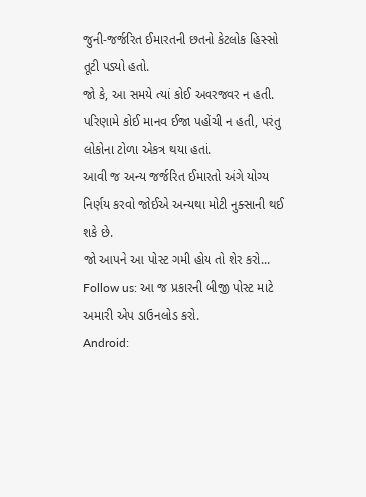જુની-જર્જરિત ઈમારતની છતનો કેટલોક હિસ્સો તૂટી પડ્યો હતો.
જો કે, આ સમયે ત્યાં કોઈ અવરજવર ન હતી. પરિણામે કોઈ માનવ ઈજા પહોંચી ન હતી, પરંતુ લોકોના ટોળા એકત્ર થયા હતાં.
આવી જ અન્ય જર્જરિત ઈમારતો અંગે યોગ્ય નિર્ણય કરવો જોઈએ અન્યથા મોટી નુક્સાની થઈ શકે છે.
જો આપને આ પોસ્ટ ગમી હોય તો શેર કરો...
Follow us: આ જ પ્રકારની બીજી પોસ્ટ માટે અમારી એપ ડાઉનલોડ કરો.
Android: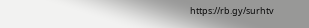https://rb.gy/surhtv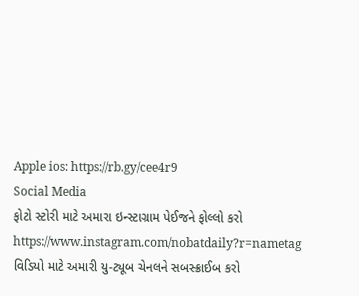Apple ios: https://rb.gy/cee4r9
Social Media
ફોટો સ્ટોરી માટે અમારા ઇન્સ્ટાગ્રામ પેઈજને ફોલ્લો કરો
https://www.instagram.com/nobatdaily?r=nametag
વિડિયો માટે અમારી યુ-ટ્યૂબ ચેનલને સબસ્ક્રાઈબ કરો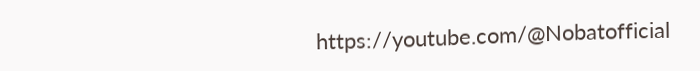https://youtube.com/@Nobatofficial